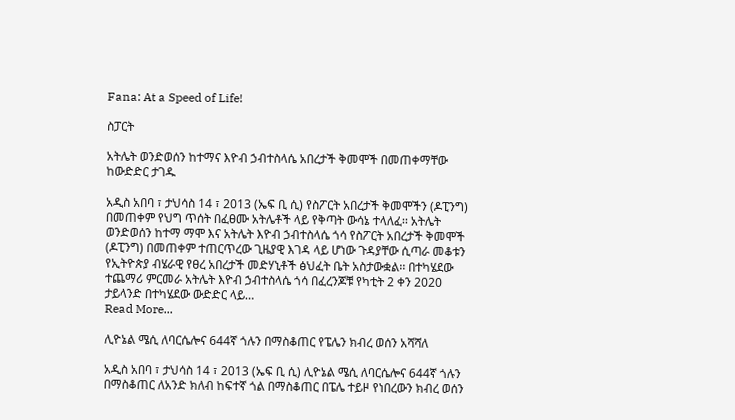Fana: At a Speed of Life!

ስፓርት

አትሌት ወንድወሰን ከተማና እዮብ ኃብተስላሴ አበረታች ቅመሞች በመጠቀማቸው ከውድድር ታገዱ

አዲስ አበባ ፣ ታህሳስ 14 ፣ 2013 (ኤፍ ቢ ሲ) የስፖርት አበረታች ቅመሞችን (ዶፒንግ) በመጠቀም የህግ ጥሰት በፈፀሙ አትሌቶች ላይ የቅጣት ውሳኔ ተላለፈ፡፡ አትሌት ወንድወሰን ከተማ ማሞ እና አትሌት እዮብ ኃብተስላሴ ጎሳ የስፖርት አበረታች ቅመሞች (ዶፒንግ) በመጠቀም ተጠርጥረው ጊዜያዊ እገዳ ላይ ሆነው ጉዳያቸው ሲጣራ መቆቱን የኢትዮጵያ ብሄራዊ የፀረ አበረታች መድሃኒቶች ፅህፈት ቤት አስታውቋል፡፡ በተካሄደው ተጨማሪ ምርመራ አትሌት እዮብ ኃብተስላሴ ጎሳ በፈረንጆቹ የካቲት 2 ቀን 2020 ታይላንድ በተካሄደው ውድድር ላይ…
Read More...

ሊዮኔል ሜሲ ለባርሴሎና 644ኛ ጎሉን በማስቆጠር የፔሌን ክብረ ወሰን አሻሻለ

አዲስ አበባ ፣ ታህሳስ 14 ፣ 2013 (ኤፍ ቢ ሲ) ሊዮኔል ሜሲ ለባርሴሎና 644ኛ ጎሉን በማስቆጠር ለአንድ ክለብ ከፍተኛ ጎል በማስቆጠር በፔሌ ተይዞ የነበረውን ክብረ ወሰን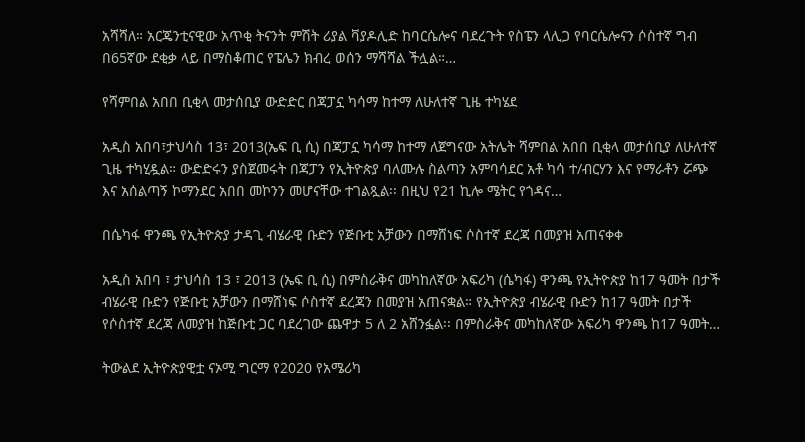አሻሻለ። አርጄንቲናዊው አጥቂ ትናንት ምሽት ሪያል ቫያዶሊድ ከባርሴሎና ባደረጉት የስፔን ላሊጋ የባርሴሎናን ሶስተኛ ግብ በ65ኛው ደቂቃ ላይ በማስቆጠር የፔሌን ክብረ ወሰን ማሻሻል ችሏል።…

የሻምበል አበበ ቢቂላ መታሰቢያ ውድድር በጃፓኗ ካሳማ ከተማ ለሁለተኛ ጊዜ ተካሄደ

አዲስ አበባ፣ታህሳስ 13፣ 2013(ኤፍ ቢ ሲ) በጃፓኗ ካሳማ ከተማ ለጀግናው አትሌት ሻምበል አበበ ቢቂላ መታሰቢያ ለሁለተኛ ጊዜ ተካሂዷል። ውድድሩን ያስጀመሩት በጃፓን የኢትዮጵያ ባለሙሉ ስልጣን አምባሳደር አቶ ካሳ ተ/ብርሃን እና የማራቶን ሯጭ እና አሰልጣኝ ኮማንደር አበበ መኮንን መሆናቸው ተገልጿል፡፡ በዚህ የ21 ኪሎ ሜትር የጎዳና…

በሴካፋ ዋንጫ የኢትዮጵያ ታዳጊ ብሄራዊ ቡድን የጅቡቲ አቻውን በማሸነፍ ሶስተኛ ደረጃ በመያዝ አጠናቀቀ

አዲስ አበባ ፣ ታህሳስ 13 ፣ 2013 (ኤፍ ቢ ሲ) በምስራቅና መካከለኛው አፍሪካ (ሴካፋ) ዋንጫ የኢትዮጵያ ከ17 ዓመት በታች ብሄራዊ ቡድን የጅቡቲ አቻውን በማሸነፍ ሶስተኛ ደረጃን በመያዝ አጠናቋል። የኢትዮጵያ ብሄራዊ ቡድን ከ17 ዓመት በታች የሶስተኛ ደረጃ ለመያዝ ከጅቡቲ ጋር ባደረገው ጨዋታ 5 ለ 2 አሸንፏል፡፡ በምስራቅና መካከለኛው አፍሪካ ዋንጫ ከ17 ዓመት…

ትውልደ ኢትዮጵያዊቷ ናኦሚ ግርማ የ2020 የአሜሪካ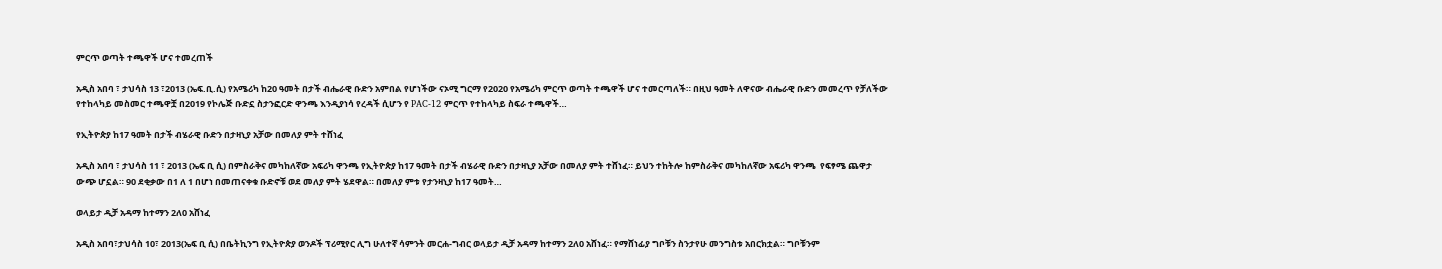ምርጥ ወጣት ተጫዋች ሆና ተመረጠች

አዲስ አበባ ፣ ታህሳስ 13 ፣2013 (ኤፍ.ቢ.ሲ) የአሜሪካ ከ20 ዓመት በታች ብሔራዊ ቡድን አምበል የሆነችው ናኦሚ ግርማ የ2020 የአሜሪካ ምርጥ ወጣት ተጫዋች ሆና ተመርጣለች። በዚህ ዓመት ለዋናው ብሔራዊ ቡድን መመረጥ የቻለችው የተከላካይ መስመር ተጫዋቿ በ2019 የኮሌጅ ቡድኗ ስታንፎርድ ዋንጫ እንዲያነሳ የረዳች ሲሆን የ PAC-12 ምርጥ የተከላካይ ስፍራ ተጫዋች…

የኢትዮጵያ ከ17 ዓመት በታች ብሄራዊ ቡድን በታዛኒያ አቻው በመለያ ምት ተሸነፈ

አዲስ አበባ ፣ ታህሳስ 11 ፣ 2013 (ኤፍ ቢ ሲ) በምስራቅና መካከለኛው አፍሪካ ዋንጫ የኢትዮጵያ ከ17 ዓመት በታች ብሄራዊ ቡድን በታዛኒያ አቻው በመለያ ምት ተሸነፈ። ይህን ተከትሎ ከምስራቅና መካከለኛው አፍሪካ ዋንጫ  የፍፃሜ ጨዋታ ውጭ ሆኗል። 90 ደቂቃው በ1 ለ 1 በሆነ በመጠናቀቁ ቡድኖቹ ወደ መለያ ምት ሄደዋል። በመለያ ምቱ የታንዛኒያ ከ17 ዓመት…

ወላይታ ዲቻ አዳማ ከተማን 2ለ0 አሸነፈ

አዲስ አበባ፣ታህሳስ 10፣ 2013(ኤፍ ቢ ሲ) በቤትኪንግ የኢትዮጵያ ወንዶች ፕሪሚየር ሊግ ሁለተኛ ሳምንት መርሐ-ግብር ወላይታ ዲቻ አዳማ ከተማን 2ለ0 አሸነፈ። የማሸነፊያ ግቦቹን ስንታየሁ መንግስቱ አበርክቷል። ግቦቹንም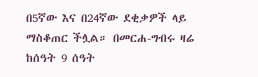በ5ኛው እና በ24ኛው ደቂቃዎች ላይ ማስቆጠር ችሏል። በመርሐ-ግብሩ ዛሬ ከሰዓት 9 ሰዓት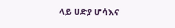ላይ ሀድያ ሆሳእና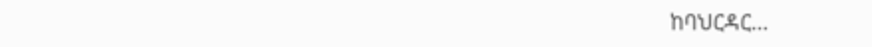ከባህርዳር…